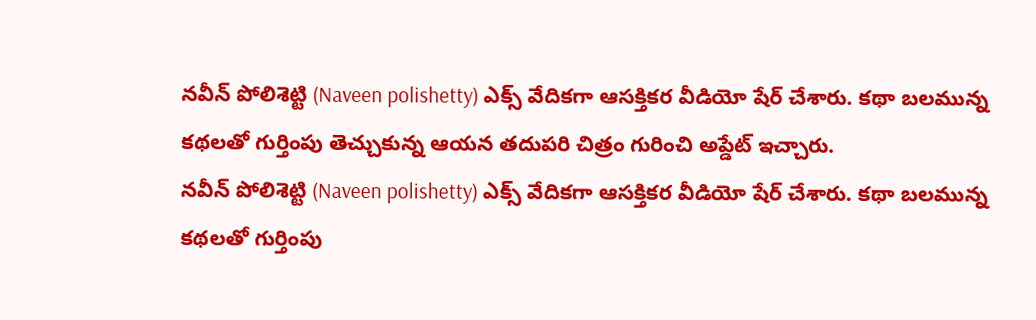నవీన్ పోలిశెట్టి (Naveen polishetty) ఎక్స్ వేదికగా ఆసక్తికర వీడియో షేర్ చేశారు. కథా బలమున్న కథలతో గుర్తింపు తెచ్చుకున్న ఆయన తదుపరి చిత్రం గురించి అప్డేట్ ఇచ్చారు.
నవీన్ పోలిశెట్టి (Naveen polishetty) ఎక్స్ వేదికగా ఆసక్తికర వీడియో షేర్ చేశారు. కథా బలమున్న కథలతో గుర్తింపు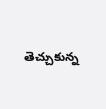తెచ్చుకున్న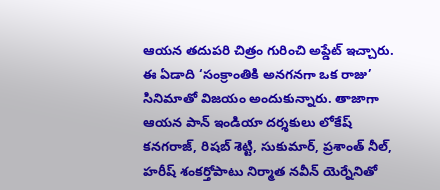ఆయన తదుపరి చిత్రం గురించి అప్డేట్ ఇచ్చారు. ఈ ఏడాది ‘సంక్రాంతికి అనగనగా ఒక రాజు’ సినిమాతో విజయం అందుకున్నారు. తాజాగా ఆయన పాన్ ఇండియా దర్శకులు లోకేష్ కనగరాజ్, రిషబ్ శెట్టి, సుకుమార్, ప్రశాంత్ నీల్, హరీష్ శంకర్తోపాటు నిర్మాత నవీన్ యెర్నేనితో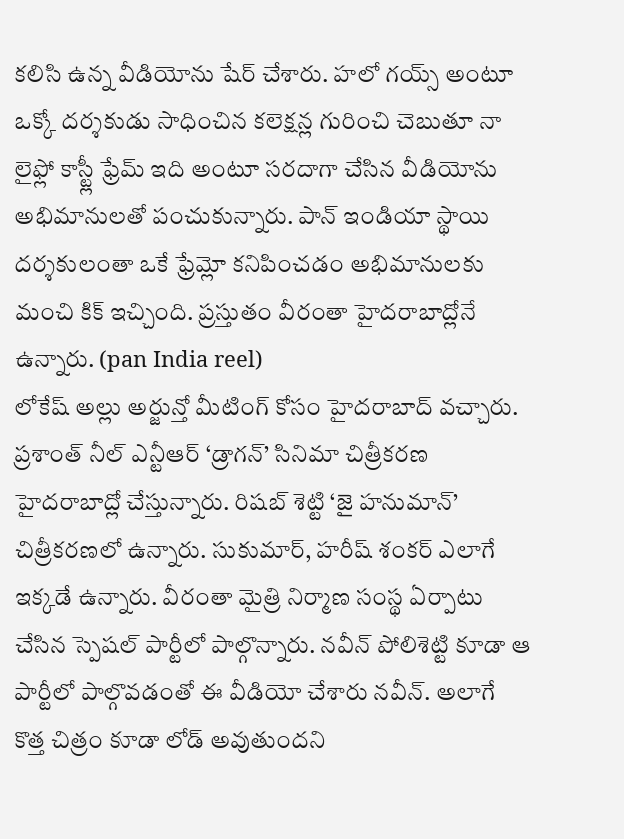కలిసి ఉన్న వీడియోను షేర్ చేశారు. హలో గయ్స్ అంటూ ఒక్కో దర్శకుడు సాధించిన కలెక్షన్ల గురించి చెబుతూ నా లైఫ్లో కాస్ట్లీ ఫ్రేమ్ ఇది అంటూ సరదాగా చేసిన వీడియోను అభిమానులతో పంచుకున్నారు. పాన్ ఇండియా స్థాయి దర్శకులంతా ఒకే ఫ్రేమ్లో కనిపించడం అభిమానులకు మంచి కిక్ ఇచ్చింది. ప్రస్తుతం వీరంతా హైదరాబాద్లోనే ఉన్నారు. (pan India reel)
లోకేష్ అల్లు అర్జున్తో మీటింగ్ కోసం హైదరాబాద్ వచ్చారు. ప్రశాంత్ నీల్ ఎన్టీఆర్ ‘డ్రాగన్’ సినిమా చిత్రీకరణ హైదరాబాద్లో చేస్తున్నారు. రిషబ్ శెట్టి ‘జై హనుమాన్’ చిత్రీకరణలో ఉన్నారు. సుకుమార్, హరీష్ శంకర్ ఎలాగే ఇక్కడే ఉన్నారు. వీరంతా మైత్రి నిర్మాణ సంస్థ ఏర్పాటు చేసిన స్పెషల్ పార్టీలో పాల్గొన్నారు. నవీన్ పోలిశెట్టి కూడా ఆ పార్టీలో పాల్గొవడంతో ఈ వీడియో చేశారు నవీన్. అలాగే కొత్త చిత్రం కూడా లోడ్ అవుతుందని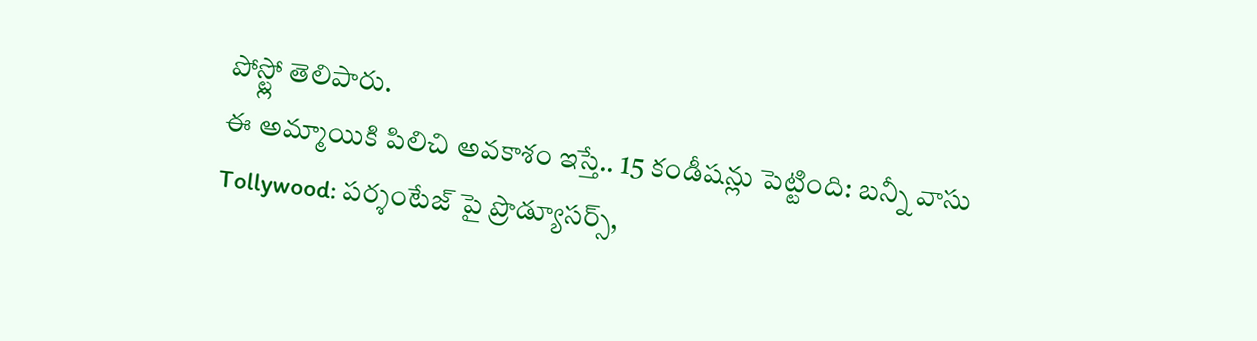పోస్ట్లో తెలిపారు.
ఈ అమ్మాయికి పిలిచి అవకాశం ఇస్తే.. 15 కండీషన్లు పెట్టింది: బన్నీ వాసు
Tollywood: పర్శంటేజ్ పై ప్రొడ్యూసర్స్,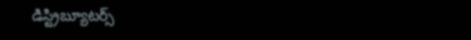డిస్ట్రిబ్యూటర్స్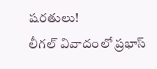షరతులు!
లీగల్ వివాదంలో ప్రభాస్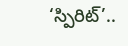‘స్పిరిట్’..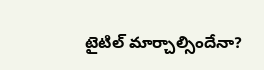టైటిల్ మార్చాల్సిందేనా?